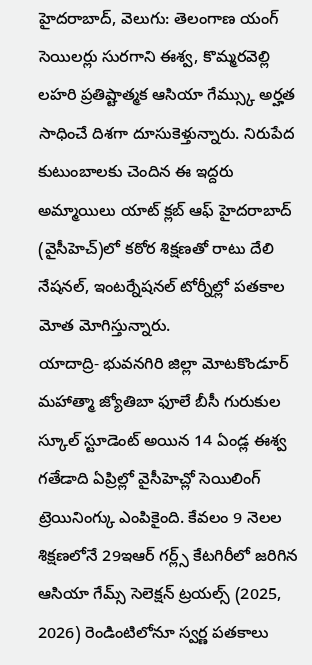హైదరాబాద్, వెలుగు: తెలంగాణ యంగ్ సెయిలర్లు సురగాని ఈశ్వ, కొమ్మరవెల్లి లహరి ప్రతిష్టాత్మక ఆసియా గేమ్స్కు అర్హత సాధించే దిశగా దూసుకెళ్తున్నారు. నిరుపేద కుటుంబాలకు చెందిన ఈ ఇద్దరు అమ్మాయిలు యాట్ క్లబ్ ఆఫ్ హైదరాబాద్ (వైసీహెచ్)లో కఠోర శిక్షణతో రాటు దేలి నేషనల్, ఇంటర్నేషనల్ టోర్నీల్లో పతకాల మోత మోగిస్తున్నారు.
యాదాద్రి- భువనగిరి జిల్లా మోటకొండూర్ మహాత్మా జ్యోతిబా ఫూలే బీసీ గురుకుల స్కూల్ స్టూడెంట్ అయిన 14 ఏండ్ల ఈశ్వ గతేడాది ఏప్రిల్లో వైసీహెచ్లో సెయిలింగ్ ట్రెయినింగ్కు ఎంపికైంది. కేవలం 9 నెలల శిక్షణలోనే 29ఇఆర్ గర్ల్స్ కేటగిరీలో జరిగిన ఆసియా గేమ్స్ సెలెక్షన్ ట్రయల్స్ (2025, 2026) రెండింటిలోనూ స్వర్ణ పతకాలు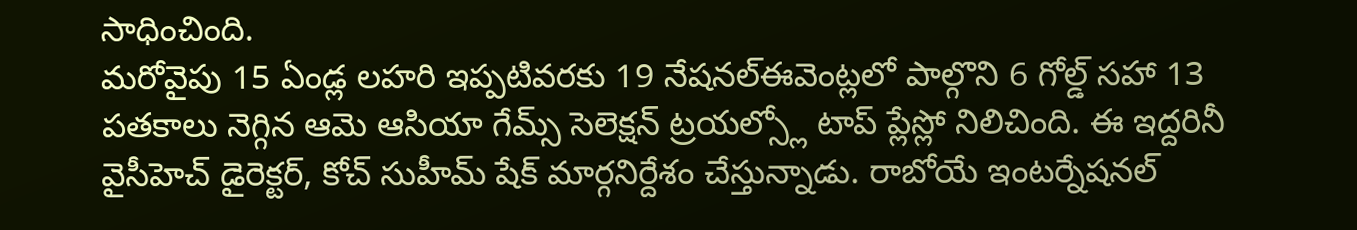సాధించింది.
మరోవైపు 15 ఏండ్ల లహరి ఇప్పటివరకు 19 నేషనల్ఈవెంట్లలో పాల్గొని 6 గోల్డ్ సహా 13 పతకాలు నెగ్గిన ఆమె ఆసియా గేమ్స్ సెలెక్షన్ ట్రయల్స్లో టాప్ ప్లేస్లో నిలిచింది. ఈ ఇద్దరినీ వైసీహెచ్ డైరెక్టర్, కోచ్ సుహీమ్ షేక్ మార్గనిర్దేశం చేస్తున్నాడు. రాబోయే ఇంటర్నేషనల్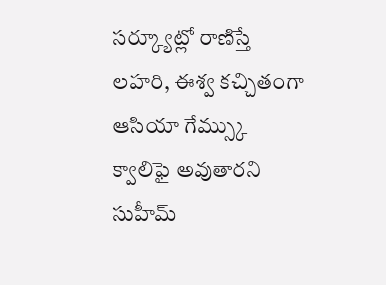సర్క్యూట్లో రాణిస్తే లహరి, ఈశ్వ కచ్చితంగా ఆసియా గేమ్స్కు క్వాలిఫై అవుతారని సుహీమ్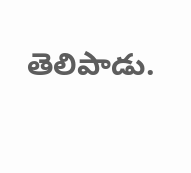తెలిపాడు.